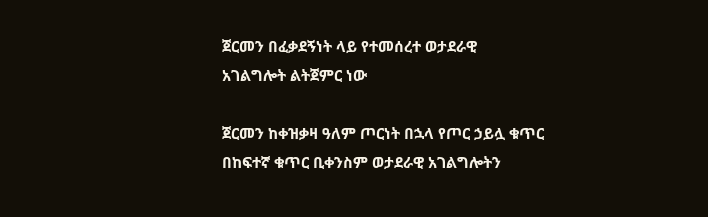ጀርመን በፈቃደኝነት ላይ የተመሰረተ ወታደራዊ አገልግሎት ልትጀምር ነው

ጀርመን ከቀዝቃዛ ዓለም ጦርነት በኋላ የጦር ኃይሏ ቁጥር በከፍተኛ ቁጥር ቢቀንስም ወታደራዊ አገልግሎትን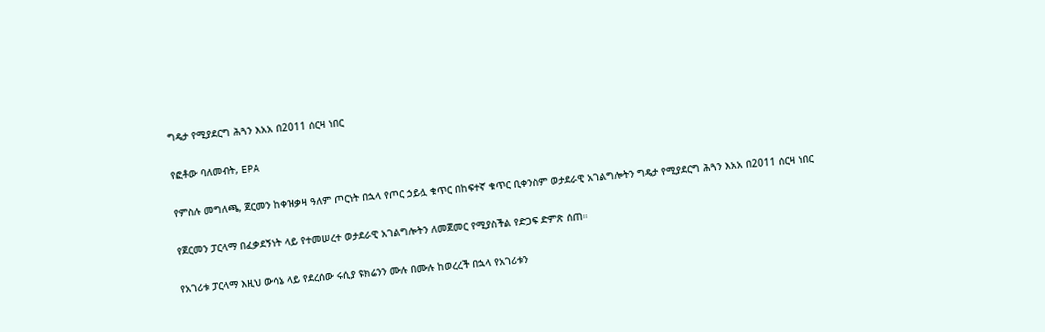ግዴታ የሚያደርግ ሕጓን እአአ በ2011 ሰርዛ ነበር

የፎቶው ባለመብት, EPA

የምስሉ መግለጫ, ጀርመን ከቀዝቃዛ ዓለም ጦርነት በኋላ የጦር ኃይሏ ቁጥር በከፍተኛ ቁጥር ቢቀንስም ወታደራዊ አገልግሎትን ግዴታ የሚያደርግ ሕጓን እአአ በ2011 ሰርዛ ነበር

የጀርመን ፓርላማ በፈቃደኝነት ላይ የተመሠረተ ወታደራዊ አገልግሎትን ለመጀመር የሚያስችል የድጋፍ ድምጽ ሰጠ።

የአገሪቱ ፓርላማ እዚህ ውሳኔ ላይ የደረሰው ሩሲያ ዩክሬንን ሙሉ በሙሉ ከወረረች በኋላ የአገሪቱን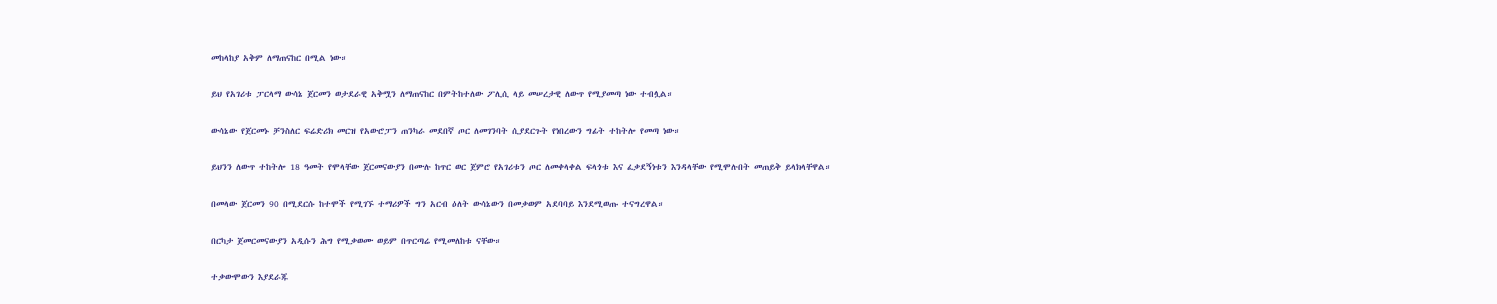መከላከያ አቅም ለማጠናከር በሚል ነው።

ይህ የአገሪቱ ፓርላማ ውሳኔ ጀርመን ወታደራዊ አቅሟን ለማጠናከር በምትከተለው ፖሊሲ ላይ መሠረታዊ ለውጥ የሚያመጣ ነው ተብሏል።

ውሳኔው የጀርመኑ ቻንስለር ፍሬድሪክ መርዝ የአውሮፓን ጠንካራ መደበኛ ጦር ለመገንባት ሲያደርጉት የነበረውን ግፊት ተከትሎ የመጣ ነው።

ይህንን ለውጥ ተከትሎ 18 ዓመት የሞላቸው ጀርመናውያን በሙሉ ከጥር ወር ጀምሮ የአገሪቱን ጦር ለመቀላቀል ፍላጎቱ እና ፈቃደኝነቱን እንዳላቸው የሚሞሉበት መጠይቅ ይላክላቸዋል።

በመላው ጀርመን 90 በሚደርሱ ከተሞች የሚገኙ ተማሪዎች ግን አርብ ዕለት ውሳኔውን በመቃወም አደባባይ እንደሚወጡ ተናግረዋል።

በርካታ ጀመርመናውያን አዲሱን ሕግ የሚቃወሙ ወይም በጥርጣሬ የሚመለከቱ ናቸው።

ተቃውሞውን እያደራጁ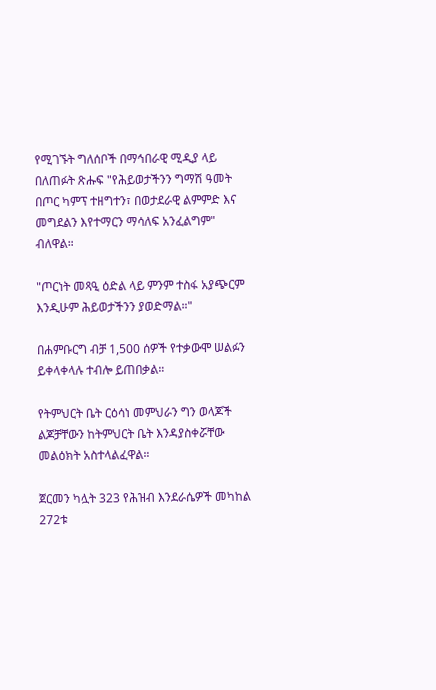የሚገኙት ግለሰቦች በማኅበራዊ ሚዲያ ላይ በለጠፉት ጽሑፍ "የሕይወታችንን ግማሽ ዓመት በጦር ካምፕ ተዘግተን፣ በወታደራዊ ልምምድ እና መግደልን እየተማርን ማሳለፍ አንፈልግም" ብለዋል።

"ጦርነት መጻዒ ዕድል ላይ ምንም ተስፋ አያጭርም እንዲሁም ሕይወታችንን ያወድማል።"

በሐምቡርግ ብቻ 1,500 ሰዎች የተቃውሞ ሠልፉን ይቀላቀላሉ ተብሎ ይጠበቃል።

የትምህርት ቤት ርዕሳነ መምህራን ግን ወላጆች ልጆቻቸውን ከትምህርት ቤት እንዳያስቀሯቸው መልዕክት አስተላልፈዋል።

ጀርመን ካሏት 323 የሕዝብ እንደራሴዎች መካከል 272ቱ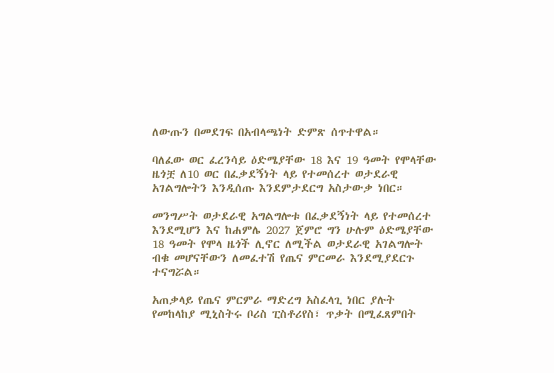ለውጡን በመደገፍ በአብላጫነት ድምጽ ሰጥተዋል።

ባለፈው ወር ፈረንሳይ ዕድሜያቸው 18 እና 19 ዓመት የሞላቸው ዜጎቿ ለ10 ወር በፈቃደኝነት ላይ የተመሰረተ ወታደራዊ አገልግሎትን እንዲሰጡ እንደምታደርግ አስታውቃ ነበር።

መንግሥት ወታደራዊ አግልግሎቱ በፈቃደኝነት ላይ የተመሰረተ እንደሚሆን እና ከሐምሌ 2027 ጀምሮ ግን ሁሉም ዕድሜያቸው 18 ዓመት የሞላ ዜጎች ሊኖር ለሚችል ወታደራዊ አገልግሎት ብቁ መሆናቸውን ለመፈተሽ የጤና ምርመራ እንደሚያደርጉ ተናግሯል።

አጠቃላይ የጤና ምርምራ ማድረግ አስፈላጊ ነበር ያሉት የመከላከያ ሚኒስትሩ ቦሪስ ፒስቶሪየስ፣ ጥቃት በሚፈጸምበት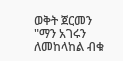ወቅት ጀርመን "ማን አገሩን ለመከላከል ብቁ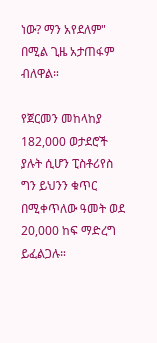ነው? ማን አየደለም" በሚል ጊዜ አታጠፋም ብለዋል።

የጀርመን መከላከያ 182,000 ወታደሮች ያሉት ሲሆን ፒስቶሪየስ ግን ይህንን ቁጥር በሚቀጥለው ዓመት ወደ 20,000 ከፍ ማድረግ ይፈልጋሉ።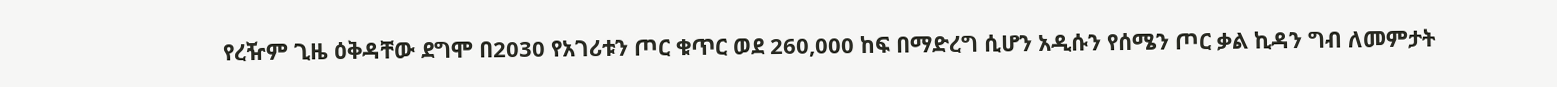የረዥም ጊዜ ዕቅዳቸው ደግሞ በ2030 የአገሪቱን ጦር ቁጥር ወደ 260,000 ከፍ በማድረግ ሲሆን አዲሱን የሰሜን ጦር ቃል ኪዳን ግብ ለመምታት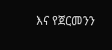እና የጀርመንን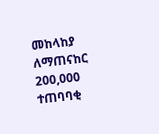መከላከያ ለማጠናከር 200,000 ተጠባባቂ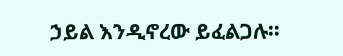ኃይል እንዲኖረው ይፈልጋሉ።